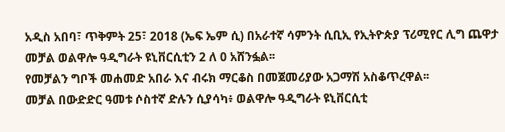አዲስ አበባ፣ ጥቅምት 25፣ 2018 (ኤፍ ኤም ሲ) በአራተኛ ሳምንት ሲቢኢ የኢትዮጵያ ፕሪሚየር ሊግ ጨዋታ መቻል ወልዋሎ ዓዲግራት ዩኒቨርሲቲን 2 ለ 0 አሸንፏል፡፡
የመቻልን ግቦች መሐመድ አበራ እና ብሩክ ማርቆስ በመጀመሪያው አጋማሽ አስቆጥረዋል፡፡
መቻል በውድድር ዓመቱ ሶስተኛ ድሉን ሲያሳካ፥ ወልዋሎ ዓዲግራት ዩኒቨርሲቲ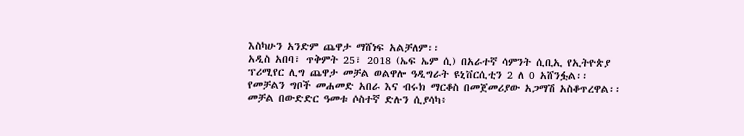እስካሁን አንድም ጨዋታ ማሸነፍ አልቻለም፡፡
አዲስ አበባ፣ ጥቅምት 25፣ 2018 (ኤፍ ኤም ሲ) በአራተኛ ሳምንት ሲቢኢ የኢትዮጵያ ፕሪሚየር ሊግ ጨዋታ መቻል ወልዋሎ ዓዲግራት ዩኒቨርሲቲን 2 ለ 0 አሸንፏል፡፡
የመቻልን ግቦች መሐመድ አበራ እና ብሩክ ማርቆስ በመጀመሪያው አጋማሽ አስቆጥረዋል፡፡
መቻል በውድድር ዓመቱ ሶስተኛ ድሉን ሲያሳካ፥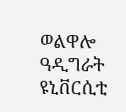ወልዋሎ ዓዲግራት ዩኒቨርሲቲ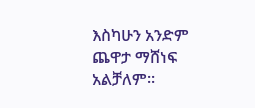እስካሁን አንድም ጨዋታ ማሸነፍ አልቻለም፡፡